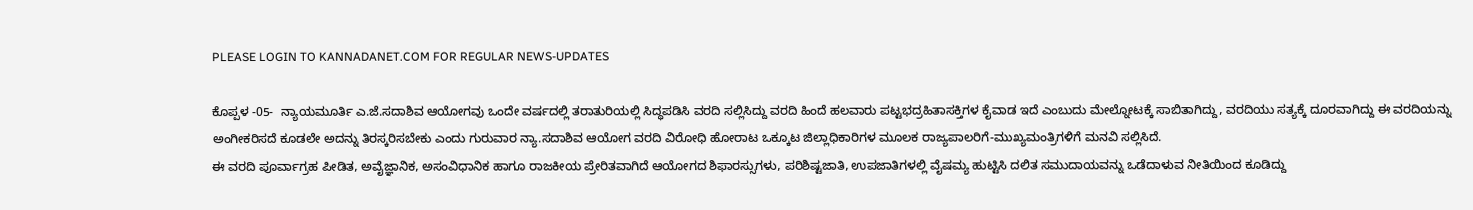PLEASE LOGIN TO KANNADANET.COM FOR REGULAR NEWS-UPDATES

ಕೊಪ್ಪಳ -05-  ನ್ಯಾಯಮೂರ್ತಿ ಎ.ಜೆ.ಸದಾಶಿವ ಆಯೋಗವು ಒಂದೇ ವರ್ಷದಲ್ಲಿ ತರಾತುರಿಯಲ್ಲಿ ಸಿದ್ಧಪಡಿಸಿ ವರದಿ ಸಲ್ಲಿಸಿದ್ದು ವರದಿ ಹಿಂದೆ ಹಲವಾರು ಪಟ್ಟಭದ್ರಹಿತಾಸಕ್ತಿಗಳ ಕೈವಾಡ ಇದೆ ಎಂಬುದು ಮೇಲ್ನೋಟಕ್ಕೆ ಸಾಬಿತಾಗಿದ್ದು, ವರದಿಯು ಸತ್ಯಕ್ಕೆ ದೂರವಾಗಿದ್ದು ಈ ವರದಿಯನ್ನು ಅಂಗೀಕರಿಸದೆ ಕೂಡಲೇ ಅದನ್ನು ತಿರಸ್ಕರಿಸಬೇಕು ಎಂದು ಗುರುವಾರ ನ್ಯಾ.ಸದಾಶಿವ ಆಯೋಗ ವರದಿ ವಿರೋಧಿ ಹೋರಾಟ ಒಕ್ಕೂಟ ಜಿಲ್ಲಾಧಿಕಾರಿಗಳ ಮೂಲಕ ರಾಜ್ಯಪಾಲರಿಗೆ-ಮುಖ್ಯಮಂತ್ರಿಗಳಿಗೆ ಮನವಿ ಸಲ್ಲಿಸಿದೆ.
ಈ ವರದಿ ಪೂರ್ವಾಗ್ರಹ ಪೀಡಿತ, ಅವೈಜ್ಞಾನಿಕ, ಅಸಂವಿಧಾನಿಕ ಹಾಗೂ ರಾಜಕೀಯ ಪ್ರೇರಿತವಾಗಿದೆ ಆಯೋಗದ ಶಿಫಾರಸ್ಸುಗಳು, ಪರಿಶಿಷ್ಟಜಾತಿ, ಉಪಜಾತಿಗಳಲ್ಲಿ ವೈಷಮ್ಯ ಹುಟ್ಟಿಸಿ ದಲಿತ ಸಮುದಾಯವನ್ನು ಒಡೆದಾಳುವ ನೀತಿಯಿಂದ ಕೂಡಿದ್ದು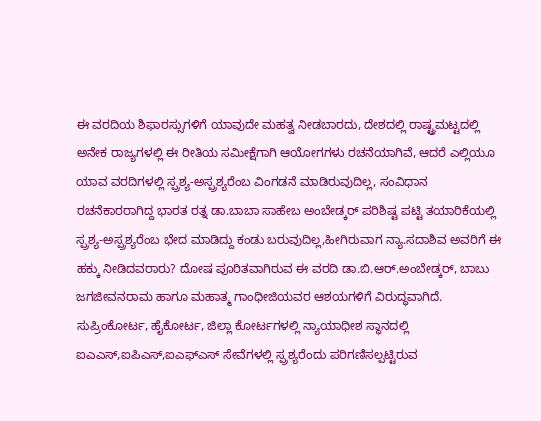ಈ ವರದಿಯ ಶಿಫಾರಸ್ಸುಗಳಿಗೆ ಯಾವುದೇ ಮಹತ್ವ ನೀಡಬಾರದು, ದೇಶದಲ್ಲಿ ರಾಷ್ಟ್ರಮಟ್ಟದಲ್ಲಿ ಅನೇಕ ರಾಜ್ಯಗಳಲ್ಲಿ ಈ ರೀತಿಯ ಸಮೀಕ್ಷೆಗಾಗಿ ಆಯೋಗಗಳು ರಚನೆಯಾಗಿವೆ, ಆದರೆ ಎಲ್ಲಿಯೂ ಯಾವ ವರದಿಗಳಲ್ಲಿ ಸ್ಪ್ರಶ್ಯ-ಅಸ್ಪ್ರಶ್ಯರೆಂಬ ವಿಂಗಡನೆ ಮಾಡಿರುವುದಿಲ್ಲ, ಸಂವಿಧಾನ ರಚನೆಕಾರರಾಗಿದ್ದ ಭಾರತ ರತ್ನ ಡಾ.ಬಾಬಾ ಸಾಹೇಬ ಅಂಬೇಡ್ಕರ್ ಪರಿಶಿಷ್ಟ ಪಟ್ಟಿ ತಯಾರಿಕೆಯಲ್ಲಿ ಸ್ಪ್ರಶ್ಯ-ಅಸ್ಪ್ರಶ್ಯರೆಂಬ ಭೇದ ಮಾಡಿದ್ದು ಕಂಡು ಬರುವುದಿಲ್ಲ,ಹೀಗಿರುವಾಗ ನ್ಯಾ.ಸದಾಶಿವ ಅವರಿಗೆ ಈ ಹಕ್ಕು ನೀಡಿದವರಾರು? ದೋಷ ಪೂರಿತವಾಗಿರುವ ಈ ವರದಿ ಡಾ.ಬಿ.ಆರ್.ಅಂಬೇಡ್ಕರ್, ಬಾಬು ಜಗಜೀವನರಾಮ ಹಾಗೂ ಮಹಾತ್ಮ ಗಾಂಧೀಜಿಯವರ ಆಶಯಗಳಿಗೆ ವಿರುದ್ಧವಾಗಿದೆ.
ಸುಪ್ರಿಂಕೋರ್ಟ, ಹೈಕೋರ್ಟ, ಜಿಲ್ಲಾ ಕೋರ್ಟಗಳಲ್ಲಿ ನ್ಯಾಯಾಧೀಶ ಸ್ಥಾನದಲ್ಲಿ ಐಎಎಸ್,ಐಪಿಎಸ್,ಐಎಫ್‌ಎಸ್ ಸೇವೆಗಳಲ್ಲಿ ಸ್ಪ್ರಶ್ಯರೆಂದು ಪರಿಗಣಿಸಲ್ಪಟ್ಟಿರುವ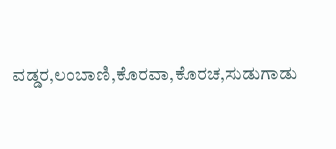ವಡ್ಡರ,ಲಂಬಾಣಿ,ಕೊರವಾ,ಕೊರಚ,ಸುಡುಗಾಡು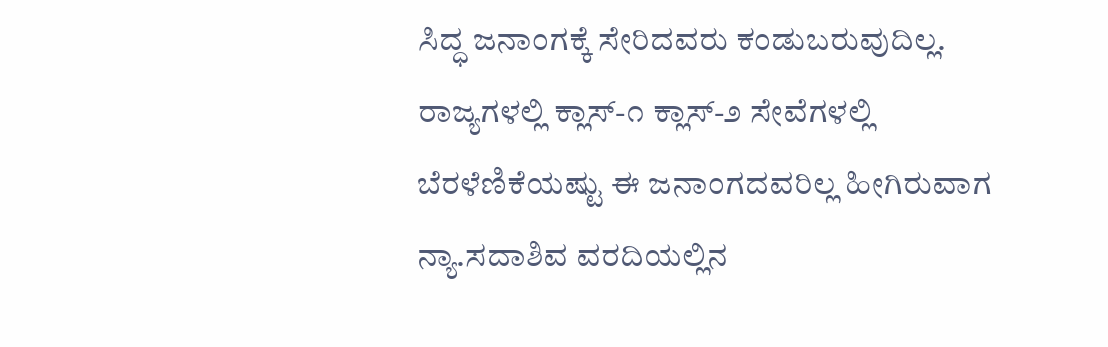ಸಿದ್ಧ ಜನಾಂಗಕ್ಕೆ ಸೇರಿದವರು ಕಂಡುಬರುವುದಿಲ್ಲ. ರಾಜ್ಯಗಳಲ್ಲಿ ಕ್ಲಾಸ್-೧ ಕ್ಲಾಸ್-೨ ಸೇವೆಗಳಲ್ಲಿ ಬೆರಳೆಣಿಕೆಯಷ್ಟು ಈ ಜನಾಂಗದವರಿಲ್ಲ ಹೀಗಿರುವಾಗ ನ್ಯಾ.ಸದಾಶಿವ ವರದಿಯಲ್ಲಿನ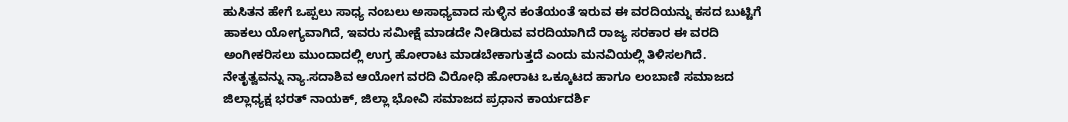ಹುಸಿತನ ಹೇಗೆ ಒಪ್ಪಲು ಸಾಧ್ಯ ನಂಬಲು ಅಸಾಧ್ಯವಾದ ಸುಳ್ಳಿನ ಕಂತೆಯಂತೆ ಇರುವ ಈ ವರದಿಯನ್ನು ಕಸದ ಬುಟ್ಟಿಗೆ ಹಾಕಲು ಯೋಗ್ಯವಾಗಿದೆ, ಇವರು ಸಮೀಕ್ಷೆ ಮಾಡದೇ ನೀಡಿರುವ ವರದಿಯಾಗಿದೆ ರಾಜ್ಯ ಸರಕಾರ ಈ ವರದಿ ಅಂಗೀಕರಿಸಲು ಮುಂದಾದಲ್ಲಿ ಉಗ್ರ ಹೋರಾಟ ಮಾಡಬೇಕಾಗುತ್ತದೆ ಎಂದು ಮನವಿಯಲ್ಲಿ ತಿಳಿಸಲಗಿದೆ.
ನೇತೃತ್ವವನ್ನು ನ್ಯಾ.ಸದಾಶಿವ ಆಯೋಗ ವರದಿ ವಿರೋಧಿ ಹೋರಾಟ ಒಕ್ಕೂಟದ ಹಾಗೂ ಲಂಬಾಣಿ ಸಮಾಜದ ಜಿಲ್ಲಾಧ್ಯಕ್ಷ ಭರತ್ ನಾಯಕ್, ಜಿಲ್ಲಾ ಭೋವಿ ಸಮಾಜದ ಪ್ರಧಾನ ಕಾರ್ಯದರ್ಶಿ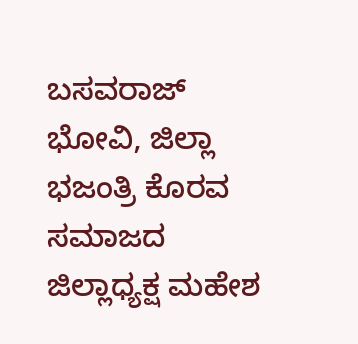ಬಸವರಾಜ್ ಭೋವಿ, ಜಿಲ್ಲಾ ಭಜಂತ್ರಿ ಕೊರವ ಸಮಾಜದ ಜಿಲ್ಲಾಧ್ಯಕ್ಷ ಮಹೇಶ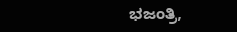ಭಜಂತ್ರಿ,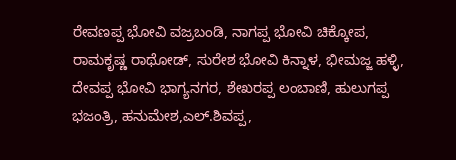ರೇವಣಪ್ಪ ಭೋವಿ ವಜ್ರಬಂಡಿ, ನಾಗಪ್ಪ ಭೋವಿ ಚಿಕ್ಕೋಪ, ರಾಮಕೃಷ್ಣ ರಾಥೋಡ್, ಸುರೇಶ ಭೋವಿ ಕಿನ್ನಾಳ, ಭೀಮಜ್ಜ ಹಳ್ಳಿ, ದೇವಪ್ಪ ಭೋವಿ ಭಾಗ್ಯನಗರ, ಶೇಖರಪ್ಪ ಲಂಬಾಣಿ, ಹುಲುಗಪ್ಪ ಭಜಂತ್ರಿ, ಹನುಮೇಶ,ಎಲ್.ಶಿವಪ್ಪ,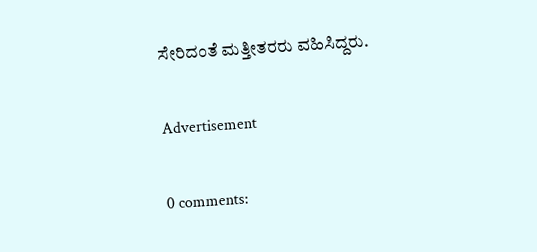ಸೇರಿದಂತೆ ಮತ್ತೀತರರು ವಹಿಸಿದ್ದರು.

Advertisement

0 comments: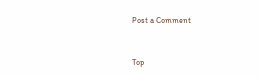Post a Comment


Top